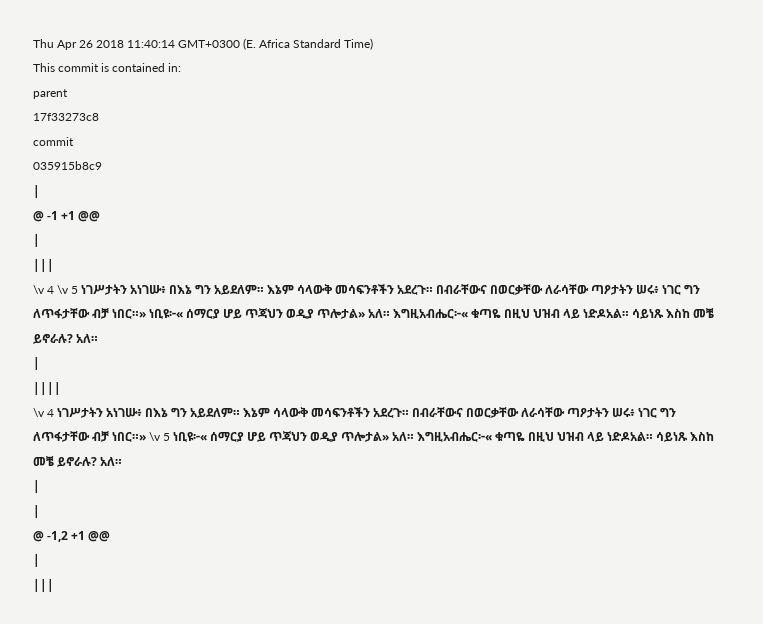Thu Apr 26 2018 11:40:14 GMT+0300 (E. Africa Standard Time)
This commit is contained in:
parent
17f33273c8
commit
035915b8c9
|
@ -1 +1 @@
|
|||
\v 4 \v 5 ነገሥታትን አነገሡ፥ በእኔ ግን አይደለም። እኔም ሳላውቅ መሳፍንቶችን አደረጉ። በብራቸውና በወርቃቸው ለራሳቸው ጣዖታትን ሠሩ፥ ነገር ግን ለጥፋታቸው ብቻ ነበር።» ነቢዩ፦« ሰማርያ ሆይ ጥጃህን ወዲያ ጥሎታል» አለ። እግዚአብሔር፦« ቁጣዬ በዚህ ህዝብ ላይ ነድዶአል። ሳይነጹ እስከ መቼ ይኖራሉ? አለ።
|
||||
\v 4 ነገሥታትን አነገሡ፥ በእኔ ግን አይደለም። እኔም ሳላውቅ መሳፍንቶችን አደረጉ። በብራቸውና በወርቃቸው ለራሳቸው ጣዖታትን ሠሩ፥ ነገር ግን ለጥፋታቸው ብቻ ነበር።» \v 5 ነቢዩ፦« ሰማርያ ሆይ ጥጃህን ወዲያ ጥሎታል» አለ። እግዚአብሔር፦« ቁጣዬ በዚህ ህዝብ ላይ ነድዶአል። ሳይነጹ እስከ መቼ ይኖራሉ? አለ።
|
|
@ -1,2 +1 @@
|
|||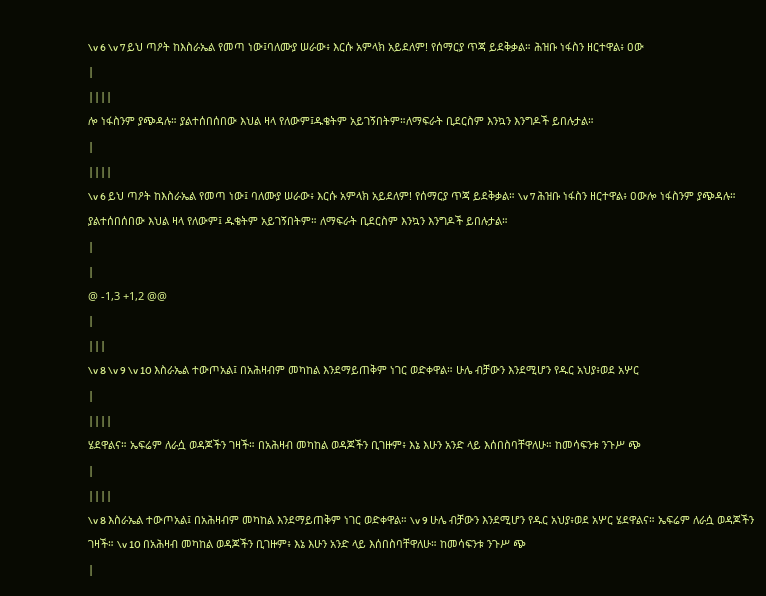\v 6 \v 7 ይህ ጣዖት ከእስራኤል የመጣ ነው፤ባለሙያ ሠራው፥ እርሱ አምላክ አይደለም! የሰማርያ ጥጃ ይደቅቃል። ሕዝቡ ነፋስን ዘርተዋል፥ ዐው
|
||||
ሎ ነፋስንም ያጭዳሉ። ያልተሰበሰበው እህል ዛላ የለውም፤ዱቄትም አይገኝበትም።ለማፍራት ቢደርስም እንኳን እንግዶች ይበሉታል።
|
||||
\v 6 ይህ ጣዖት ከእስራኤል የመጣ ነው፤ ባለሙያ ሠራው፥ እርሱ አምላክ አይደለም! የሰማርያ ጥጃ ይደቅቃል። \v 7 ሕዝቡ ነፋስን ዘርተዋል፥ ዐውሎ ነፋስንም ያጭዳሉ። ያልተሰበሰበው እህል ዛላ የለውም፤ ዱቄትም አይገኝበትም። ለማፍራት ቢደርስም እንኳን እንግዶች ይበሉታል።
|
|
@ -1,3 +1,2 @@
|
|||
\v 8 \v 9 \v 10 እስራኤል ተውጦአል፤ በአሕዛብም መካከል እንደማይጠቅም ነገር ወድቀዋል። ሁሌ ብቻውን እንደሚሆን የዱር አህያ፥ወደ አሦር
|
||||
ሄደዋልና። ኤፍሬም ለራሷ ወዳጆችን ገዛች። በአሕዛብ መካከል ወዳጆችን ቢገዙም፥ እኔ እሁን አንድ ላይ እሰበስባቸዋለሁ። ከመሳፍንቱ ንጉሥ ጭ
|
||||
\v 8 እስራኤል ተውጦአል፤ በአሕዛብም መካከል እንደማይጠቅም ነገር ወድቀዋል። \v 9 ሁሌ ብቻውን እንደሚሆን የዱር አህያ፥ወደ አሦር ሄደዋልና። ኤፍሬም ለራሷ ወዳጆችን ገዛች። \v 10 በአሕዛብ መካከል ወዳጆችን ቢገዙም፥ እኔ እሁን አንድ ላይ እሰበስባቸዋለሁ። ከመሳፍንቱ ንጉሥ ጭ
|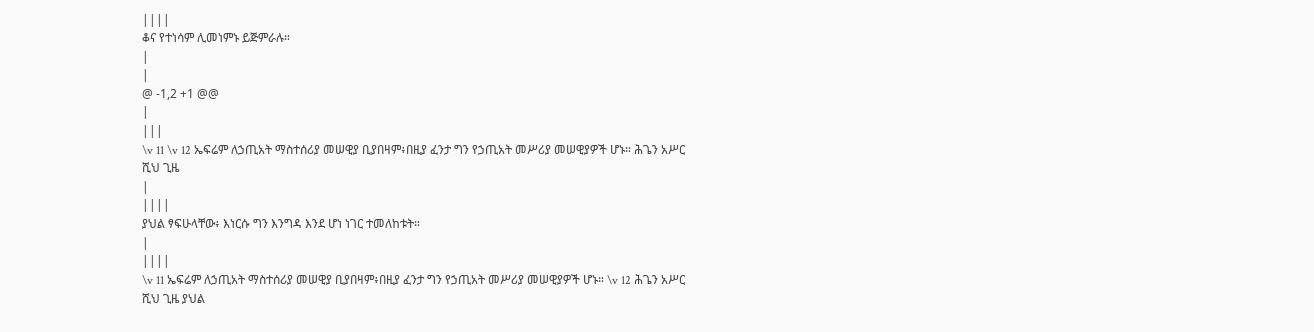||||
ቆና የተነሳም ሊመነምኑ ይጅምራሉ።
|
|
@ -1,2 +1 @@
|
|||
\v 11 \v 12 ኤፍሬም ለኃጢአት ማስተሰሪያ መሠዊያ ቢያበዛም፥በዚያ ፈንታ ግን የኃጢአት መሥሪያ መሠዊያዎች ሆኑ። ሕጌን አሥር ሺህ ጊዜ
|
||||
ያህል ፃፍሁላቸው፥ እነርሱ ግን እንግዳ እንደ ሆነ ነገር ተመለከቱት።
|
||||
\v 11 ኤፍሬም ለኃጢአት ማስተሰሪያ መሠዊያ ቢያበዛም፥በዚያ ፈንታ ግን የኃጢአት መሥሪያ መሠዊያዎች ሆኑ። \v 12 ሕጌን አሥር ሺህ ጊዜ ያህል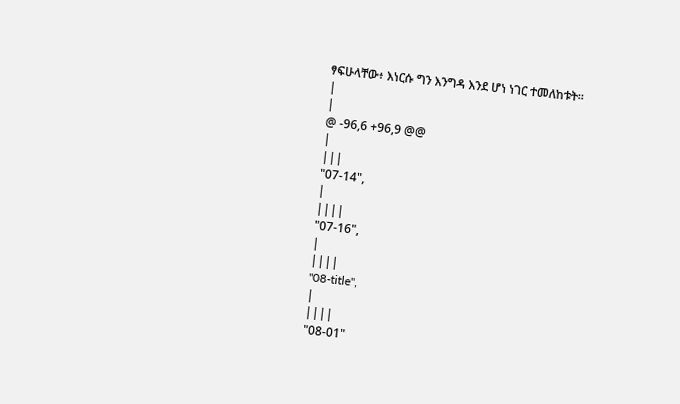ፃፍሁላቸው፥ እነርሱ ግን እንግዳ እንደ ሆነ ነገር ተመለከቱት።
|
|
@ -96,6 +96,9 @@
|
|||
"07-14",
|
||||
"07-16",
|
||||
"08-title",
|
||||
"08-01"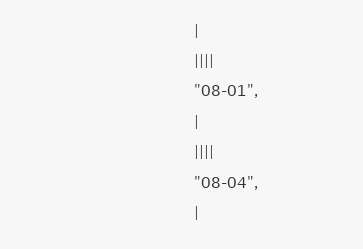|
||||
"08-01",
|
||||
"08-04",
|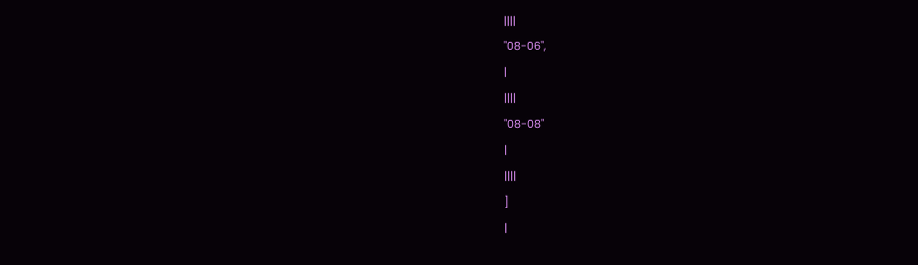||||
"08-06",
|
||||
"08-08"
|
||||
]
|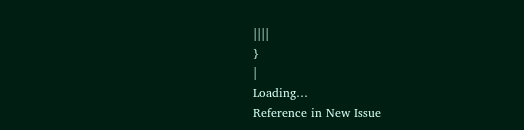||||
}
|
Loading…
Reference in New Issue